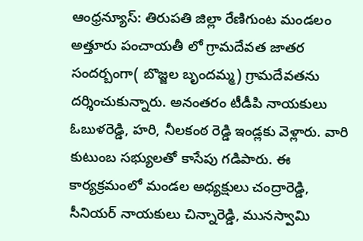ఆంధ్రన్యూస్: తిరుపతి జిల్లా రేణిగుంట మండలం అత్తూరు పంచాయతీ లో గ్రామదేవత జాతర సందర్బంగా( బొజ్జల బృందమ్మ) గ్రామదేవతను దర్శించుకున్నారు. అనంతరం టీడీపి నాయకులు ఓబుళరెడ్డి, హరి, నీలకంఠ రెడ్డి ఇండ్లకు వెళ్లారు. వారి కుటుంబ సభ్యులతో కాసేపు గడిపారు. ఈ కార్యక్రమంలో మండల అధ్యక్షులు చంద్రారెడ్డి, సీనియర్ నాయకులు చిన్నారెడ్డి, మునస్వామి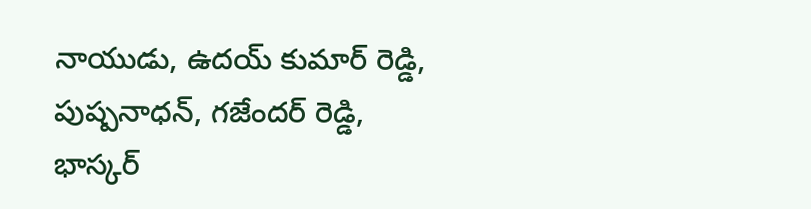నాయుడు, ఉదయ్ కుమార్ రెడ్డి, పుష్పనాధన్, గజేందర్ రెడ్డి, భాస్కర్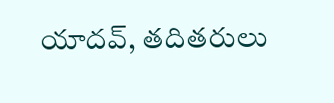యాదవ్, తదితరులు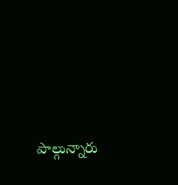పాల్గున్నారు